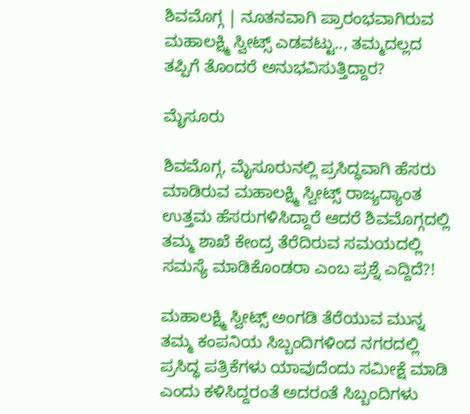ಶಿವಮೊಗ್ಗ | ನೂತನವಾಗಿ ಪ್ರಾರಂಭವಾಗಿರುವ ಮಹಾಲಕ್ಷ್ಮಿ ಸ್ವೀಟ್ಸ್ ಎಡವಟ್ಟು.., ತಮ್ಮದಲ್ಲದ ತಪ್ಪಿಗೆ ತೊಂದರೆ ಅನುಭವಿಸುತ್ತಿದ್ದಾರ?

ಮೈಸೂರು

ಶಿವಮೊಗ್ಗ, ಮೈಸೂರುನಲ್ಲಿ ಪ್ರಸಿದ್ಧವಾಗಿ ಹೆಸರು ಮಾಡಿರುವ ಮಹಾಲಕ್ಷ್ಮಿ ಸ್ವೀಟ್ಸ್ ರಾಜ್ಯದ್ಯಾಂತ ಉತ್ತಮ ಹೆಸರುಗಳಿಸಿದ್ದಾರೆ ಆದರೆ ಶಿವಮೊಗ್ಗದಲ್ಲಿ ತಮ್ಮ ಶಾಖೆ ಕೇಂದ್ರ ತೆರೆದಿರುವ ಸಮಯದಲ್ಲಿ ಸಮಸ್ಯೆ ಮಾಡಿಕೊಂಡರಾ ಎಂಬ ಪ್ರಶ್ನೆ ಎದ್ದಿದೆ?!

ಮಹಾಲಕ್ಷ್ಮಿ ಸ್ವೀಟ್ಸ್ ಅಂಗಡಿ ತೆರೆಯುವ ಮುನ್ನ ತಮ್ಮ ಕಂಪನಿಯ ಸಿಬ್ಬಂದಿಗಳಿಂದ ನಗರದಲ್ಲಿ ಪ್ರಸಿದ್ಧ ಪತ್ರಿಕೆಗಳು ಯಾವುದೆಂದು ಸಮೀಕ್ಷೆ ಮಾಡಿ ಎಂದು ಕಳಿಸಿದ್ದರಂತೆ ಅದರಂತೆ ಸಿಬ್ಬಂದಿಗಳು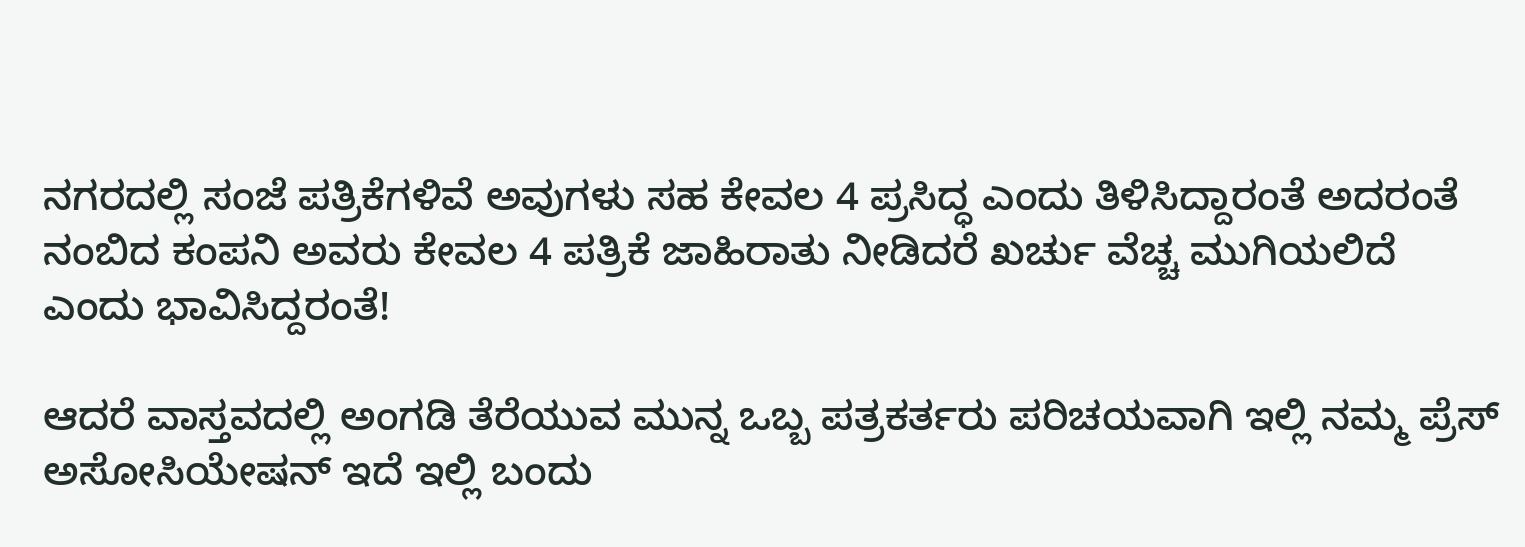ನಗರದಲ್ಲಿ ಸಂಜೆ ಪತ್ರಿಕೆಗಳಿವೆ ಅವುಗಳು ಸಹ ಕೇವಲ 4 ಪ್ರಸಿದ್ಧ ಎಂದು ತಿಳಿಸಿದ್ದಾರಂತೆ ಅದರಂತೆ ನಂಬಿದ ಕಂಪನಿ ಅವರು ಕೇವಲ 4 ಪತ್ರಿಕೆ ಜಾಹಿರಾತು ನೀಡಿದರೆ ಖರ್ಚು ವೆಚ್ಚ ಮುಗಿಯಲಿದೆ ಎಂದು ಭಾವಿಸಿದ್ದರಂತೆ!

ಆದರೆ ವಾಸ್ತವದಲ್ಲಿ ಅಂಗಡಿ ತೆರೆಯುವ ಮುನ್ನ ಒಬ್ಬ ಪತ್ರಕರ್ತರು ಪರಿಚಯವಾಗಿ ಇಲ್ಲಿ ನಮ್ಮ ಪ್ರೆಸ್ ಅಸೋಸಿಯೇಷನ್ ಇದೆ ಇಲ್ಲಿ ಬಂದು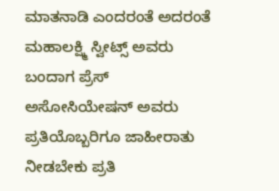ಮಾತನಾಡಿ ಎಂದರಂತೆ ಅದರಂತೆ ಮಹಾಲಕ್ಷ್ಮಿ ಸ್ವೀಟ್ಸ್ ಅವರು ಬಂದಾಗ ಪ್ರೆಸ್ ಅಸೋಸಿಯೇಷನ್ ಅವರು ಪ್ರತಿಯೊಬ್ಬರಿಗೂ ಜಾಹೀರಾತು ನೀಡಬೇಕು ಪ್ರತಿ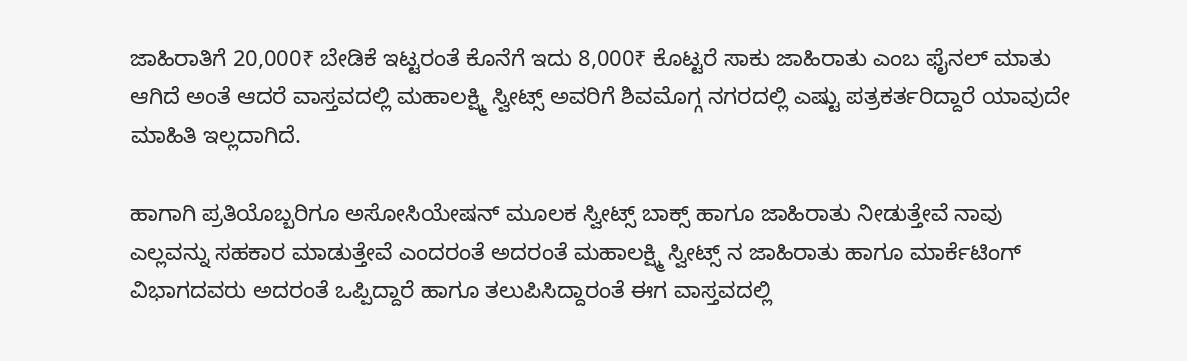ಜಾಹಿರಾತಿಗೆ 20,000₹ ಬೇಡಿಕೆ ಇಟ್ಟರಂತೆ ಕೊನೆಗೆ ಇದು 8,000₹ ಕೊಟ್ಟರೆ ಸಾಕು ಜಾಹಿರಾತು ಎಂಬ ಫೈನಲ್ ಮಾತು ಆಗಿದೆ ಅಂತೆ ಆದರೆ ವಾಸ್ತವದಲ್ಲಿ ಮಹಾಲಕ್ಷ್ಮಿ ಸ್ವೀಟ್ಸ್ ಅವರಿಗೆ ಶಿವಮೊಗ್ಗ ನಗರದಲ್ಲಿ ಎಷ್ಟು ಪತ್ರಕರ್ತರಿದ್ದಾರೆ ಯಾವುದೇ ಮಾಹಿತಿ ಇಲ್ಲದಾಗಿದೆ.

ಹಾಗಾಗಿ ಪ್ರತಿಯೊಬ್ಬರಿಗೂ ಅಸೋಸಿಯೇಷನ್ ಮೂಲಕ ಸ್ವೀಟ್ಸ್ ಬಾಕ್ಸ್ ಹಾಗೂ ಜಾಹಿರಾತು ನೀಡುತ್ತೇವೆ ನಾವು ಎಲ್ಲವನ್ನು ಸಹಕಾರ ಮಾಡುತ್ತೇವೆ ಎಂದರಂತೆ ಅದರಂತೆ ಮಹಾಲಕ್ಷ್ಮಿ ಸ್ವೀಟ್ಸ್ ನ ಜಾಹಿರಾತು ಹಾಗೂ ಮಾರ್ಕೆಟಿಂಗ್ ವಿಭಾಗದವರು ಅದರಂತೆ ಒಪ್ಪಿದ್ದಾರೆ ಹಾಗೂ ತಲುಪಿಸಿದ್ದಾರಂತೆ ಈಗ ವಾಸ್ತವದಲ್ಲಿ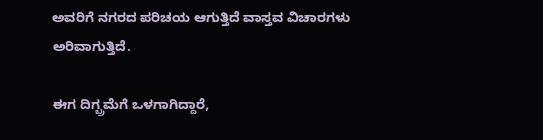ಅವರಿಗೆ ನಗರದ ಪರಿಚಯ ಆಗುತ್ತಿದೆ ವಾಸ್ತವ ವಿಚಾರಗಳು ಅರಿವಾಗುತ್ತಿದೆ.

ಈಗ ದಿಗ್ಬ್ರಮೆಗೆ ಒಳಗಾಗಿದ್ದಾರೆ,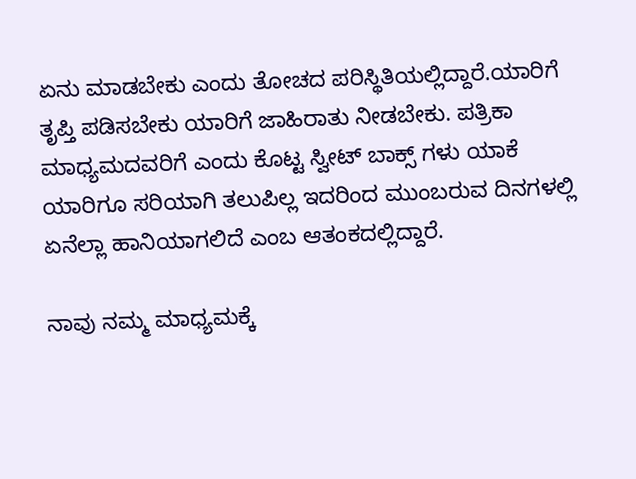ಏನು ಮಾಡಬೇಕು ಎಂದು ತೋಚದ ಪರಿಸ್ಥಿತಿಯಲ್ಲಿದ್ದಾರೆ.ಯಾರಿಗೆ ತೃಪ್ತಿ ಪಡಿಸಬೇಕು ಯಾರಿಗೆ ಜಾಹಿರಾತು ನೀಡಬೇಕು. ಪತ್ರಿಕಾ ಮಾಧ್ಯಮದವರಿಗೆ ಎಂದು ಕೊಟ್ಟ ಸ್ವೀಟ್ ಬಾಕ್ಸ್ ಗಳು ಯಾಕೆ ಯಾರಿಗೂ ಸರಿಯಾಗಿ ತಲುಪಿಲ್ಲ ಇದರಿಂದ ಮುಂಬರುವ ದಿನಗಳಲ್ಲಿ ಏನೆಲ್ಲಾ ಹಾನಿಯಾಗಲಿದೆ ಎಂಬ ಆತಂಕದಲ್ಲಿದ್ದಾರೆ.

ನಾವು ನಮ್ಮ ಮಾಧ್ಯಮಕ್ಕೆ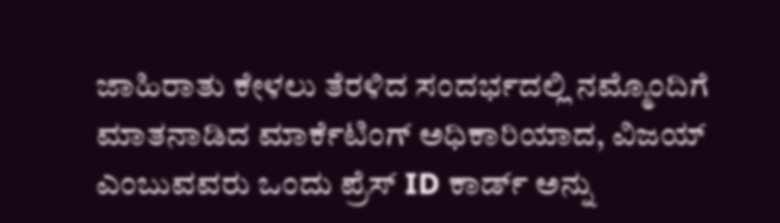ಜಾಹಿರಾತು ಕೇಳಲು ತೆರಳಿದ ಸಂದರ್ಭದಲ್ಲಿ ನಮ್ಮೊಂದಿಗೆ ಮಾತನಾಡಿದ ಮಾರ್ಕೆಟಿಂಗ್ ಅಧಿಕಾರಿಯಾದ, ವಿಜಯ್ ಎಂಬುವವರು ಒಂದು ಪ್ರೆಸ್ ID ಕಾರ್ಡ್ ಅನ್ನು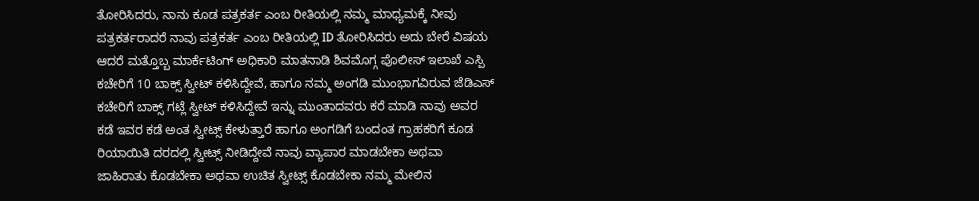ತೋರಿಸಿದರು, ನಾನು ಕೂಡ ಪತ್ರಕರ್ತ ಎಂಬ ರೀತಿಯಲ್ಲಿ ನಮ್ಮ ಮಾಧ್ಯಮಕ್ಕೆ ನೀವು ಪತ್ರಕರ್ತರಾದರೆ ನಾವು ಪತ್ರಕರ್ತ ಎಂಬ ರೀತಿಯಲ್ಲಿ ID ತೋರಿಸಿದರು ಅದು ಬೇರೆ ವಿಷಯ ಆದರೆ ಮತ್ತೊಬ್ಬ ಮಾರ್ಕೆಟಿಂಗ್ ಅಧಿಕಾರಿ ಮಾತನಾಡಿ ಶಿವಮೊಗ್ಗ ಪೊಲೀಸ್ ಇಲಾಖೆ ಎಸ್ಪಿ ಕಚೇರಿಗೆ 10 ಬಾಕ್ಸ್ ಸ್ವೀಟ್ ಕಳಿಸಿದ್ದೇವೆ, ಹಾಗೂ ನಮ್ಮ ಅಂಗಡಿ ಮುಂಭಾಗವಿರುವ ಜೆಡಿಎಸ್ ಕಚೇರಿಗೆ ಬಾಕ್ಸ್ ಗಟ್ಲೆ ಸ್ವೀಟ್ ಕಳಿಸಿದ್ದೇವೆ ಇನ್ನು ಮುಂತಾದವರು ಕರೆ ಮಾಡಿ ನಾವು ಅವರ ಕಡೆ ಇವರ ಕಡೆ ಅಂತ ಸ್ವೀಟ್ಸ್ ಕೇಳುತ್ತಾರೆ ಹಾಗೂ ಅಂಗಡಿಗೆ ಬಂದಂತ ಗ್ರಾಹಕರಿಗೆ ಕೂಡ ರಿಯಾಯಿತಿ ದರದಲ್ಲಿ ಸ್ವೀಟ್ಸ್ ನೀಡಿದ್ದೇವೆ ನಾವು ವ್ಯಾಪಾರ ಮಾಡಬೇಕಾ ಅಥವಾ ಜಾಹಿರಾತು ಕೊಡಬೇಕಾ ಅಥವಾ ಉಚಿತ ಸ್ವೀಟ್ಸ್ ಕೊಡಬೇಕಾ ನಮ್ಮ ಮೇಲಿನ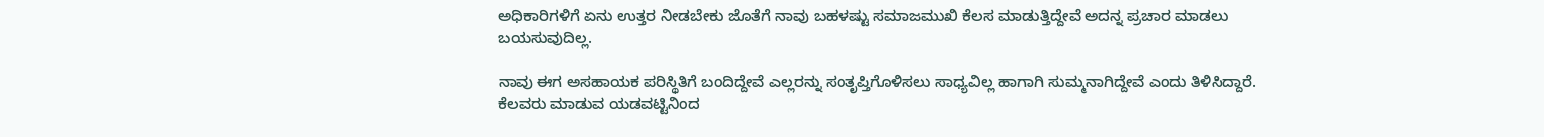ಅಧಿಕಾರಿಗಳಿಗೆ ಏನು ಉತ್ತರ ನೀಡಬೇಕು ಜೊತೆಗೆ ನಾವು ಬಹಳಷ್ಟು ಸಮಾಜಮುಖಿ ಕೆಲಸ ಮಾಡುತ್ತಿದ್ದೇವೆ ಅದನ್ನ ಪ್ರಚಾರ ಮಾಡಲು ಬಯಸುವುದಿಲ್ಲ.

ನಾವು ಈಗ ಅಸಹಾಯಕ ಪರಿಸ್ಥಿತಿಗೆ ಬಂದಿದ್ದೇವೆ ಎಲ್ಲರನ್ನು ಸಂತೃಪ್ತಿಗೊಳಿಸಲು ಸಾಧ್ಯವಿಲ್ಲ ಹಾಗಾಗಿ ಸುಮ್ಮನಾಗಿದ್ದೇವೆ ಎಂದು ತಿಳಿಸಿದ್ದಾರೆ. ಕೆಲವರು ಮಾಡುವ ಯಡವಟ್ಟಿನಿಂದ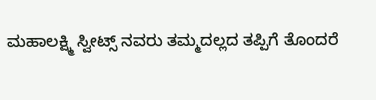ಮಹಾಲಕ್ಷ್ಮಿ ಸ್ವೀಟ್ಸ್ ನವರು ತಮ್ಮದಲ್ಲದ ತಪ್ಪಿಗೆ ತೊಂದರೆ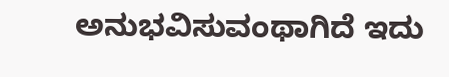ಅನುಭವಿಸುವಂಥಾಗಿದೆ ಇದು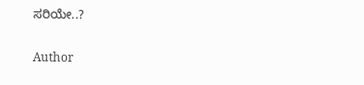ಸರಿಯೇ..?

Author